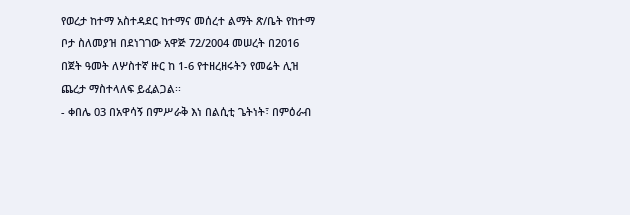የወረታ ከተማ አስተዳደር ከተማና መሰረተ ልማት ጽ/ቤት የከተማ ቦታ ስለመያዝ በደነገገው አዋጅ 72/2004 መሠረት በ2016 በጀት ዓመት ለሦስተኛ ዙር ከ 1-6 የተዘረዘሩትን የመሬት ሊዝ ጨረታ ማስተላለፍ ይፈልጋል፡፡
- ቀበሌ 03 በአዋሳኝ በምሥራቅ እነ በልሲቲ ጌትነት፣ በምዕራብ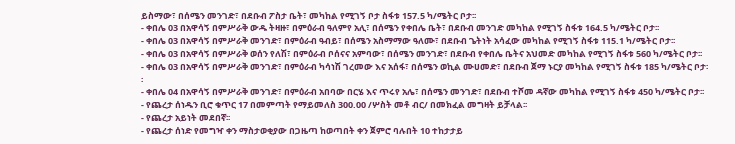ይስማው፣ በሰሜን መንገድ፣ በደቡብ ፖስታ ቤት፣ መካከል የሚገኝ ቦታ ስፋቱ 157.5 ካ/ሜትር ቦታ፡፡
- ቀበሌ 03 በአዋሳኝ በምሥራቅ ውዱ ትዛዙ፣ በምዕራብ ዓለምየ አሊ፣ በሰሜን የቀበሌ ቤት፣ በደቡብ መንገድ መካከል የሚገኝ ስፋቱ 164.5 ካ/ሜትር ቦታ፡፡
- ቀበሌ 03 በአዋሳኝ በምሥራቅ መንገድ፣ በምዕራብ ዓብይ፣ በሰሜን አስማማው ዓለሙ፣ በደቡብ ጌትነት አሳፈው መካከል የሚገኝ ስፋቱ 115.1 ካ/ሜትር ቦታ፡፡
- ቀበሌ 03 በአዋሳኝ በምሥራቅ ወሰን የለሽ፣ በምዕራብ ቦሰናና አምባው፣ በሰሜን መንገድ፣ በደቡብ የቀበሌ ቤትና አህመድ መካከል የሚገኝ ስፋቱ 560 ካ/ሜትር ቦታ፡፡
- ቀበሌ 03 በአዋሳኝ በምሥራቅ መንገድ፣ በምዕራብ ካሳነሽ ገረመው እና አሰፋ፣ በሰሜን ወኪል ሙሀመድ፣ በደቡብ ጀማ ኑርያ መካከል የሚገኝ ስፋቱ 185 ካ/ሜትር ቦታ፡፡
- ቀበሌ 04 በአዋሳኝ በምሥራቅ መንገድ፣ በምዕራብ አበባው በርሄ እና ጥሩየ አሌ፣ በሰሜን መንገድ፣ በደቡብ ተሾመ ዳኛው መካከል የሚገኝ ስፋቱ 450 ካ/ሜትር ቦታ፡፡
- የጨረታ ሰነዱን ቢሮ ቁጥር 17 በመምጣት የማይመለስ 300.00 /ሦስት መቶ ብር/ በመክፈል መግዛት ይቻላል፡፡
- የጨረታ አይነት መደበኛ፡፡
- የጨረታ ሰነድ የመግዣ ቀን ማስታወቂያው በጋዜጣ ከወጣበት ቀን ጀምሮ ባሉበት 10 ተከታታይ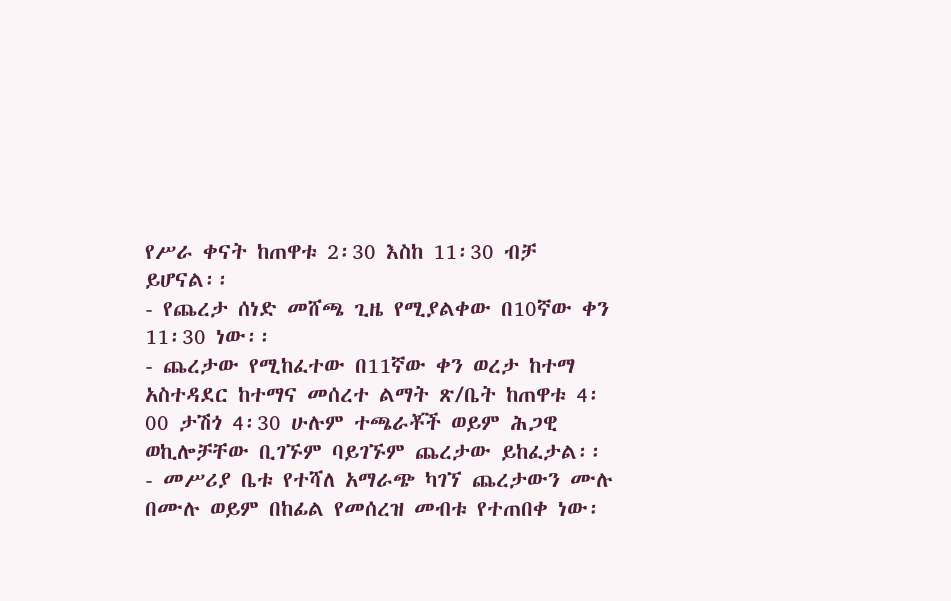የሥራ ቀናት ከጠዋቱ 2፡30 እስከ 11፡30 ብቻ ይሆናል፡፡
- የጨረታ ሰነድ መሸጫ ጊዜ የሚያልቀው በ10ኛው ቀን 11፡30 ነው፡፡
- ጨረታው የሚከፈተው በ11ኛው ቀን ወረታ ከተማ አስተዳደር ከተማና መሰረተ ልማት ጽ/ቤት ከጠዋቱ 4፡00 ታሽጎ 4፡30 ሁሉም ተጫራቾች ወይም ሕጋዊ ወኪሎቻቸው ቢገኙም ባይገኙም ጨረታው ይከፈታል፡፡
- መሥሪያ ቤቱ የተሻለ አማራጭ ካገኘ ጨረታውን ሙሉ በሙሉ ወይም በከፊል የመሰረዝ መብቱ የተጠበቀ ነው፡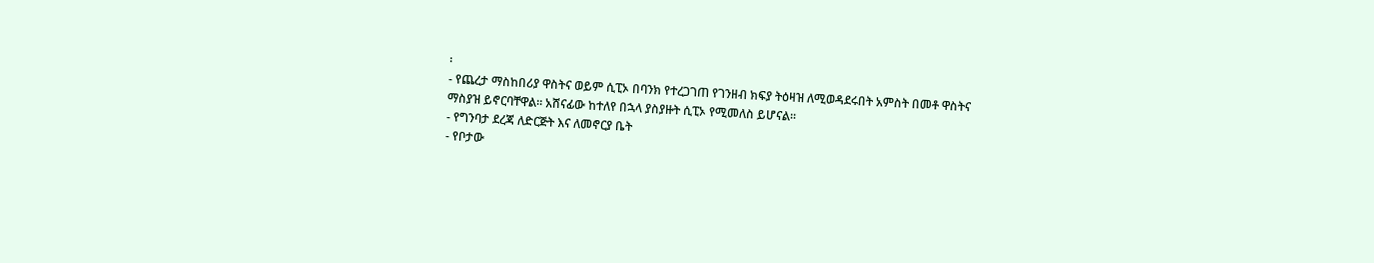፡
- የጨረታ ማስከበሪያ ዋስትና ወይም ሲፒኦ በባንክ የተረጋገጠ የገንዘብ ክፍያ ትዕዛዝ ለሚወዳደሩበት አምስት በመቶ ዋስትና ማስያዝ ይኖርባቸዋል፡፡ አሸናፊው ከተለየ በኋላ ያስያዙት ሲፒኦ የሚመለስ ይሆናል፡፡
- የግንባታ ደረጃ ለድርጅት እና ለመኖርያ ቤት
- የቦታው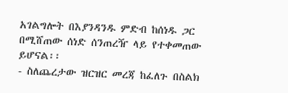አገልግሎት በእያንዳንዱ ምድብ ከሰነዱ ጋር በሚሸጠው ሰነድ ሰንጠረዥ ላይ የተቀመጠው ይሆናል፡፡
- ስለጨረታው ዝርዝር መረጃ ከፈለጉ በስልክ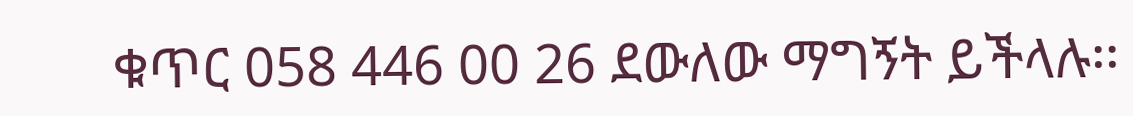ቁጥር 058 446 00 26 ደውለው ማግኝት ይችላሉ፡፡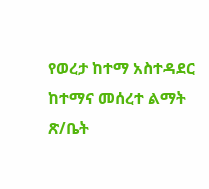የወረታ ከተማ አስተዳደር ከተማና መሰረተ ልማት ጽ/ቤት